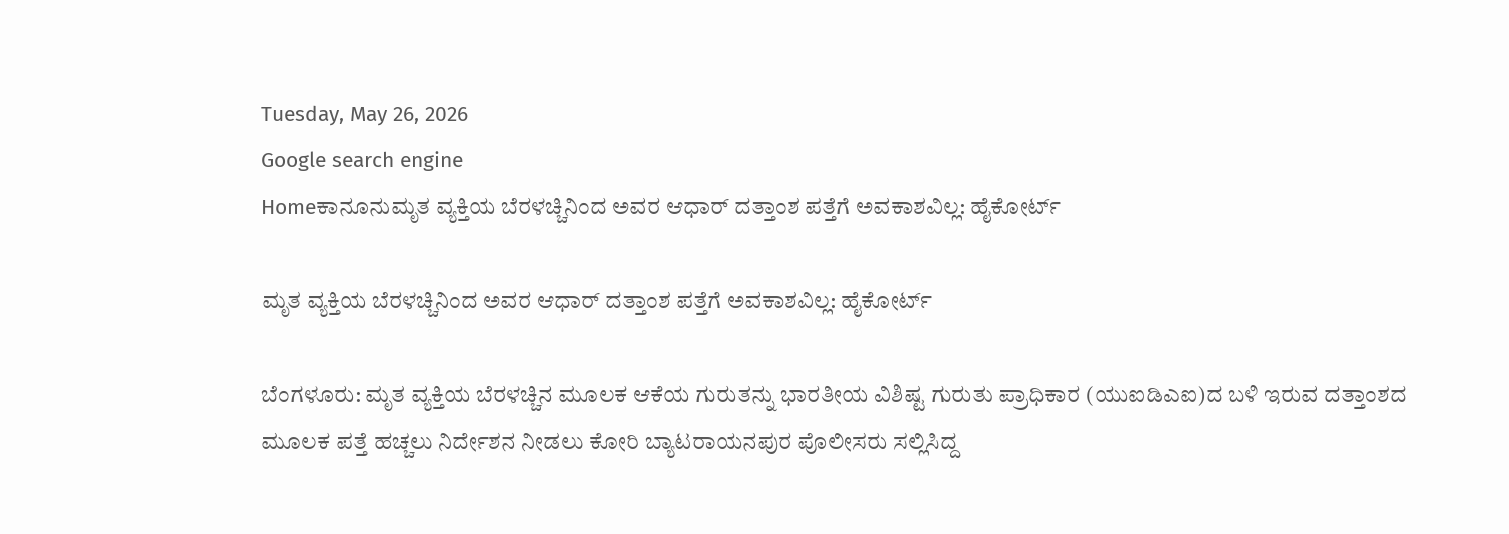Tuesday, May 26, 2026
Google search engine
Homeಕಾನೂನುಮೃತ ವ್ಯಕ್ತಿಯ ಬೆರಳಚ್ಚಿನಿಂದ ಅವರ ಆಧಾರ್ ದತ್ತಾಂಶ ಪತ್ತೆಗೆ ಅವಕಾಶವಿಲ್ಲ: ಹೈಕೋರ್ಟ್

ಮೃತ ವ್ಯಕ್ತಿಯ ಬೆರಳಚ್ಚಿನಿಂದ ಅವರ ಆಧಾರ್ ದತ್ತಾಂಶ ಪತ್ತೆಗೆ ಅವಕಾಶವಿಲ್ಲ: ಹೈಕೋರ್ಟ್

ಬೆಂಗಳೂರು: ಮೃತ ವ್ಯಕ್ತಿಯ ಬೆರಳಚ್ಚಿನ ಮೂಲಕ ಆಕೆಯ ಗುರುತನ್ನು ಭಾರತೀಯ ವಿಶಿಷ್ಟ ಗುರುತು ಪ್ರಾಧಿಕಾರ (ಯುಐಡಿಎಐ)ದ ಬಳಿ ಇರುವ ದತ್ತಾಂಶದ ಮೂಲಕ ಪತ್ತೆ ಹಚ್ಚಲು ನಿರ್ದೇಶನ ನೀಡಲು ಕೋರಿ ಬ್ಯಾಟರಾಯನಪುರ ಪೊಲೀಸರು ಸಲ್ಲಿಸಿದ್ದ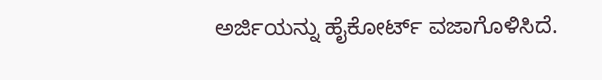ಅರ್ಜಿಯನ್ನು ಹೈಕೋರ್ಟ್ ವಜಾಗೊಳಿಸಿದೆ.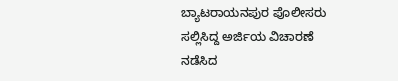ಬ್ಯಾಟರಾಯನಪುರ ಪೊಲೀಸರು ಸಲ್ಲಿಸಿದ್ದ ಅರ್ಜಿಯ ವಿಚಾರಣೆ ನಡೆಸಿದ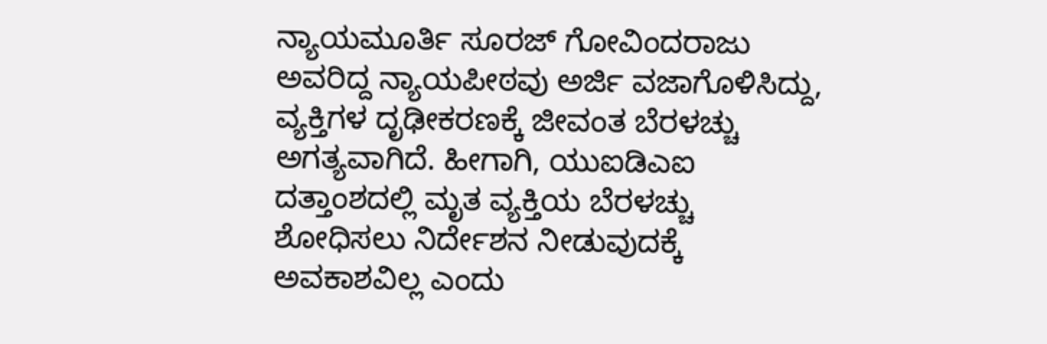ನ್ಯಾಯಮೂರ್ತಿ ಸೂರಜ್ ಗೋವಿಂದರಾಜು ಅವರಿದ್ದ ನ್ಯಾಯಪೀಠವು ಅರ್ಜಿ ವಜಾಗೊಳಿಸಿದ್ದು, ವ್ಯಕ್ತಿಗಳ ದೃಢೀಕರಣಕ್ಕೆ ಜೀವಂತ ಬೆರಳಚ್ಚು ಅಗತ್ಯವಾಗಿದೆ. ಹೀಗಾಗಿ, ಯುಐಡಿಎಐ ದತ್ತಾಂಶದಲ್ಲಿ ಮೃತ ವ್ಯಕ್ತಿಯ ಬೆರಳಚ್ಚು ಶೋಧಿಸಲು ನಿರ್ದೇಶನ ನೀಡುವುದಕ್ಕೆ ಅವಕಾಶವಿಲ್ಲ ಎಂದು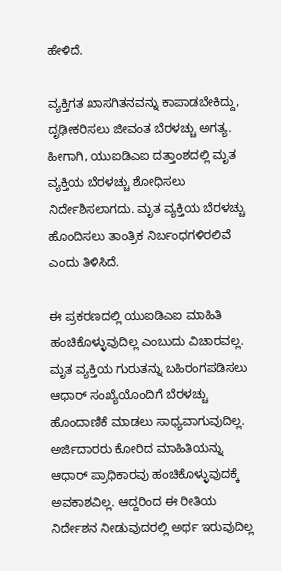ಹೇಳಿದೆ.

ವ್ಯಕ್ತಿಗತ ಖಾಸಗಿತನವನ್ನು ಕಾಪಾಡಬೇಕಿದ್ದು, ದೃಢೀಕರಿಸಲು ಜೀವಂತ ಬೆರಳಚ್ಚು ಅಗತ್ಯ. ಹೀಗಾಗಿ, ಯುಐಡಿಎಐ ದತ್ತಾಂಶದಲ್ಲಿ ಮೃತ ವ್ಯಕ್ತಿಯ ಬೆರಳಚ್ಚು ಶೋಧಿಸಲು ನಿರ್ದೇಶಿಸಲಾಗದು. ಮೃತ ವ್ಯಕ್ತಿಯ ಬೆರಳಚ್ಚು ಹೊಂದಿಸಲು ತಾಂತ್ರಿಕ ನಿರ್ಬಂಧಗಳಿರಲಿವೆ ಎಂದು ತಿಳಿಸಿದೆ.

ಈ ಪ್ರಕರಣದಲ್ಲಿ ಯುಐಡಿಎಐ ಮಾಹಿತಿ ಹಂಚಿಕೊಳ್ಳುವುದಿಲ್ಲ ಎಂಬುದು ವಿಚಾರವಲ್ಲ. ಮೃತ ವ್ಯಕ್ತಿಯ ಗುರುತನ್ನು ಬಹಿರಂಗಪಡಿಸಲು ಆಧಾರ್ ಸಂಖ್ಯೆಯೊಂದಿಗೆ ಬೆರಳಚ್ಚು ಹೊಂದಾಣಿಕೆ ಮಾಡಲು ಸಾಧ್ಯವಾಗುವುದಿಲ್ಲ. ಅರ್ಜಿದಾರರು ಕೋರಿದ ಮಾಹಿತಿಯನ್ನು ಆಧಾರ್ ಪ್ರಾಧಿಕಾರವು ಹಂಚಿಕೊಳ್ಳುವುದಕ್ಕೆ ಅವಕಾಶವಿಲ್ಲ. ಆದ್ದರಿಂದ ಈ ರೀತಿಯ ನಿರ್ದೇಶನ ನೀಡುವುದರಲ್ಲಿ ಅರ್ಥ ಇರುವುದಿಲ್ಲ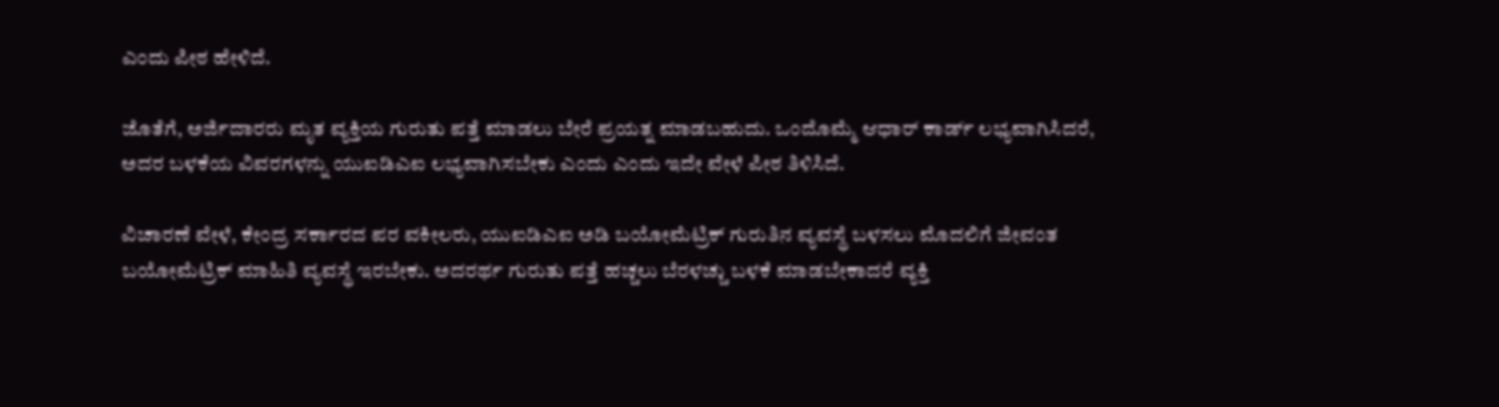ಎಂದು ಪೀಠ ಹೇಳಿದೆ.

ಜೊತೆಗೆ, ಅರ್ಜಿದಾರರು ಮೃತ ವ್ಯಕ್ತಿಯ ಗುರುತು ಪತ್ತೆ ಮಾಡಲು ಬೇರೆ ಪ್ರಯತ್ನ ಮಾಡಬಹುದು. ಒಂದೊಮ್ಮೆ ಆಧಾರ್ ಕಾರ್ಡ್ ಲಭ್ಯವಾಗಿಸಿದರೆ, ಅದರ ಬಳಕೆಯ ವಿವರಗಳನ್ನು ಯುಐಡಿಎಐ ಲಭ್ಯವಾಗಿಸಬೇಕು ಎಂದು ಎಂದು ಇದೇ ವೇಳೆ ಪೀಠ ತಿಳಿಸಿದೆ.

ವಿಚಾರಣೆ ವೇಳೆ, ಕೇಂದ್ರ ಸರ್ಕಾರದ ಪರ ವಕೀಲರು, ಯುಐಡಿಎಐ ಅಡಿ ಬಯೋಮೆಟ್ರಿಕ್ ಗುರುತಿನ ವ್ಯವಸ್ಥೆ ಬಳಸಲು ಮೊದಲಿಗೆ ಜೀವಂತ ಬಯೋಮೆಟ್ರಿಕ್ ಮಾಹಿತಿ ವ್ಯವಸ್ಥೆ ಇರಬೇಕು. ಅದರರ್ಥ ಗುರುತು ಪತ್ತೆ ಹಚ್ಚಲು ಬೆರಳಚ್ಚು ಬಳಕೆ ಮಾಡಬೇಕಾದರೆ ವ್ಯಕ್ತಿ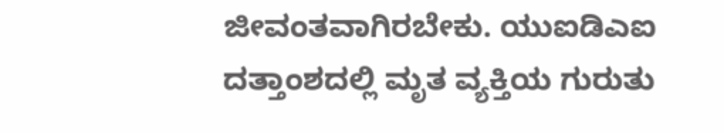ಜೀವಂತವಾಗಿರಬೇಕು. ಯುಐಡಿಎಐ ದತ್ತಾಂಶದಲ್ಲಿ ಮೃತ ವ್ಯಕ್ತಿಯ ಗುರುತು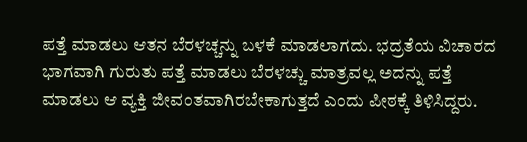ಪತ್ತೆ ಮಾಡಲು ಆತನ ಬೆರಳಚ್ಚನ್ನು ಬಳಕೆ ಮಾಡಲಾಗದು. ಭದ್ರತೆಯ ವಿಚಾರದ ಭಾಗವಾಗಿ ಗುರುತು ಪತ್ತೆ ಮಾಡಲು ಬೆರಳಚ್ಚು ಮಾತ್ರವಲ್ಲ ಅದನ್ನು ಪತ್ತೆ ಮಾಡಲು ಆ ವ್ಯಕ್ತಿ ಜೀವಂತವಾಗಿರಬೇಕಾಗುತ್ತದೆ ಎಂದು ಪೀಠಕ್ಕೆ ತಿಳಿಸಿದ್ದರು.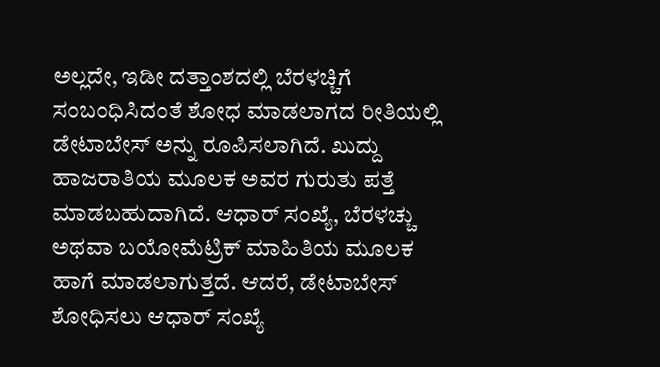ಅಲ್ಲದೇ, ಇಡೀ ದತ್ತಾಂಶದಲ್ಲಿ ಬೆರಳಚ್ಚಿಗೆ ಸಂಬಂಧಿಸಿದಂತೆ ಶೋಧ ಮಾಡಲಾಗದ ರೀತಿಯಲ್ಲಿ ಡೇಟಾಬೇಸ್ ಅನ್ನು ರೂಪಿಸಲಾಗಿದೆ. ಖುದ್ದು ಹಾಜರಾತಿಯ ಮೂಲಕ ಅವರ ಗುರುತು ಪತ್ತೆ ಮಾಡಬಹುದಾಗಿದೆ. ಆಧಾರ್ ಸಂಖ್ಯೆ, ಬೆರಳಚ್ಚು ಅಥವಾ ಬಯೋಮೆಟ್ರಿಕ್ ಮಾಹಿತಿಯ ಮೂಲಕ ಹಾಗೆ ಮಾಡಲಾಗುತ್ತದೆ. ಆದರೆ, ಡೇಟಾಬೇಸ್ ಶೋಧಿಸಲು ಆಧಾರ್ ಸಂಖ್ಯೆ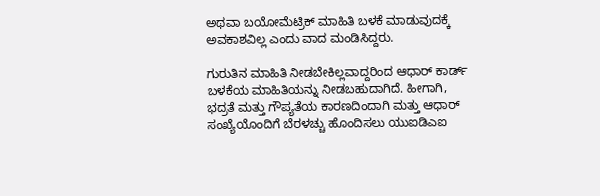ಅಥವಾ ಬಯೋಮೆಟ್ರಿಕ್ ಮಾಹಿತಿ ಬಳಕೆ ಮಾಡುವುದಕ್ಕೆ ಅವಕಾಶವಿಲ್ಲ ಎಂದು ವಾದ ಮಂಡಿಸಿದ್ದರು.

ಗುರುತಿನ ಮಾಹಿತಿ ನೀಡಬೇಕಿಲ್ಲವಾದ್ದರಿಂದ ಆಧಾರ್ ಕಾರ್ಡ್ ಬಳಕೆಯ ಮಾಹಿತಿಯನ್ನು ನೀಡಬಹುದಾಗಿದೆ. ಹೀಗಾಗಿ, ಭದ್ರತೆ ಮತ್ತು ಗೌಪ್ಯತೆಯ ಕಾರಣದಿಂದಾಗಿ ಮತ್ತು ಆಧಾರ್ ಸಂಖ್ಯೆಯೊಂದಿಗೆ ಬೆರಳಚ್ಚು ಹೊಂದಿಸಲು ಯುಐಡಿಎಐ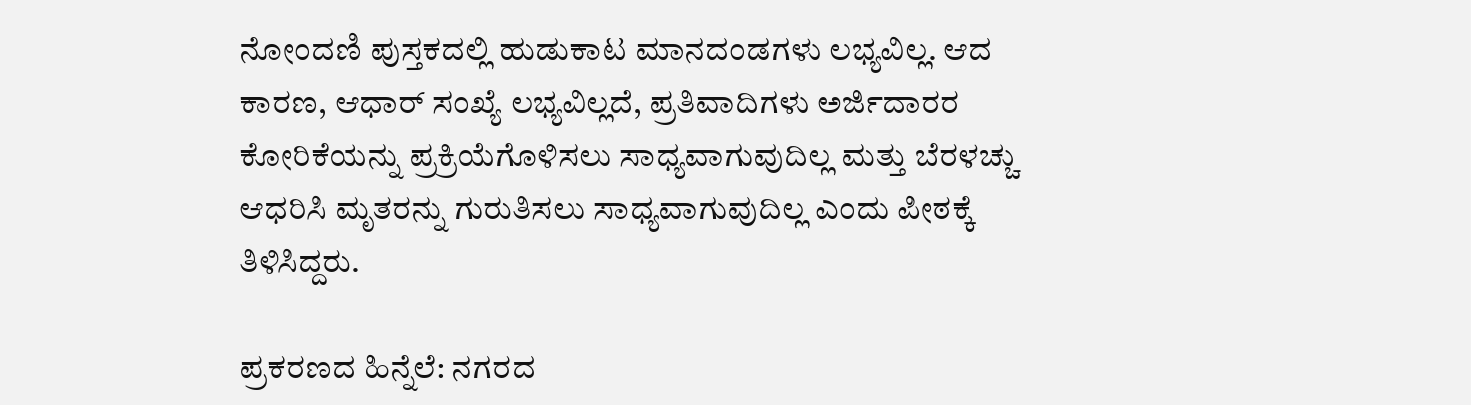ನೋಂದಣಿ ಪುಸ್ತಕದಲ್ಲಿ ಹುಡುಕಾಟ ಮಾನದಂಡಗಳು ಲಭ್ಯವಿಲ್ಲ. ಆದ ಕಾರಣ, ಆಧಾರ್ ಸಂಖ್ಯೆ ಲಭ್ಯವಿಲ್ಲದೆ, ಪ್ರತಿವಾದಿಗಳು ಅರ್ಜಿದಾರರ ಕೋರಿಕೆಯನ್ನು ಪ್ರಕ್ರಿಯೆಗೊಳಿಸಲು ಸಾಧ್ಯವಾಗುವುದಿಲ್ಲ ಮತ್ತು ಬೆರಳಚ್ಚು ಆಧರಿಸಿ ಮೃತರನ್ನು ಗುರುತಿಸಲು ಸಾಧ್ಯವಾಗುವುದಿಲ್ಲ ಎಂದು ಪೀಠಕ್ಕೆ ತಿಳಿಸಿದ್ದರು.

ಪ್ರಕರಣದ ಹಿನ್ನೆಲೆ: ನಗರದ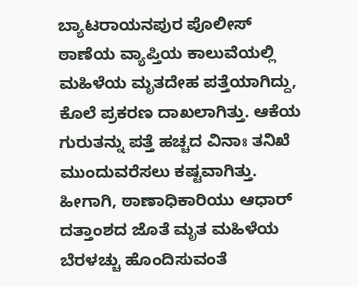ಬ್ಯಾಟರಾಯನಪುರ ಪೊಲೀಸ್ ಠಾಣೆಯ ವ್ಯಾಪ್ತಿಯ ಕಾಲುವೆಯಲ್ಲಿ ಮಹಿಳೆಯ ಮೃತದೇಹ ಪತ್ತೆಯಾಗಿದ್ದು, ಕೊಲೆ ಪ್ರಕರಣ ದಾಖಲಾಗಿತ್ತು. ಆಕೆಯ ಗುರುತನ್ನು ಪತ್ತೆ ಹಚ್ಚದ ವಿನಾಃ ತನಿಖೆ ಮುಂದುವರೆಸಲು ಕಷ್ಟವಾಗಿತ್ತು. ಹೀಗಾಗಿ, ಠಾಣಾಧಿಕಾರಿಯು ಆಧಾರ್ ದತ್ತಾಂಶದ ಜೊತೆ ಮೃತ ಮಹಿಳೆಯ ಬೆರಳಚ್ಚು ಹೊಂದಿಸುವಂತೆ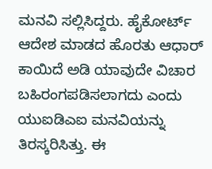ಮನವಿ ಸಲ್ಲಿಸಿದ್ದರು. ಹೈಕೋರ್ಟ್ ಆದೇಶ ಮಾಡದ ಹೊರತು ಆಧಾರ್ ಕಾಯಿದೆ ಅಡಿ ಯಾವುದೇ ವಿಚಾರ ಬಹಿರಂಗಪಡಿಸಲಾಗದು ಎಂದು ಯುಐಡಿಎಐ ಮನವಿಯನ್ನು ತಿರಸ್ಕರಿಸಿತ್ತು. ಈ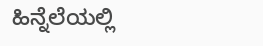ಹಿನ್ನೆಲೆಯಲ್ಲಿ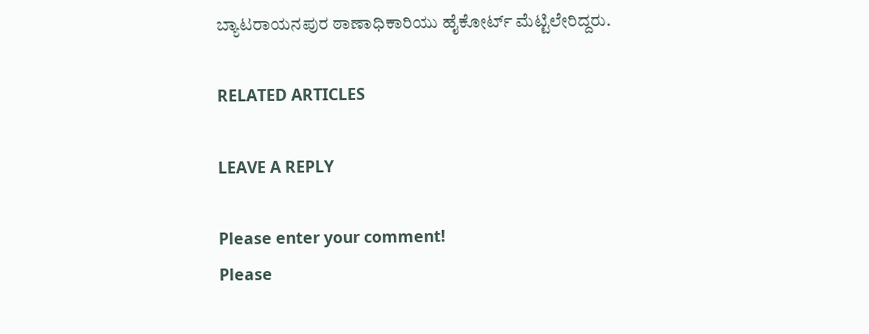ಬ್ಯಾಟರಾಯನಪುರ ಠಾಣಾಧಿಕಾರಿಯು ಹೈಕೋರ್ಟ್ ಮೆಟ್ಟಿಲೇರಿದ್ದರು.

RELATED ARTICLES

LEAVE A REPLY

Please enter your comment!
Please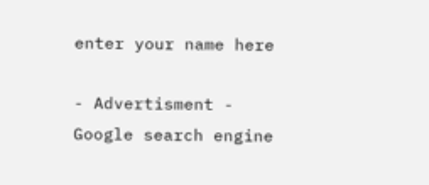enter your name here

- Advertisment -
Google search engine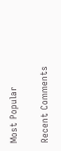Most Popular

Recent Comments